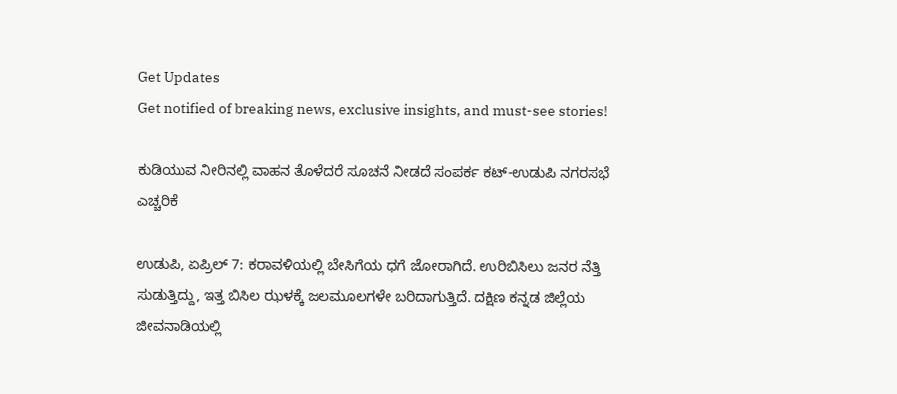Get Updates
Get notified of breaking news, exclusive insights, and must-see stories!

ಕುಡಿಯುವ ನೀರಿನಲ್ಲಿ ವಾಹನ ತೊಳೆದರೆ ಸೂಚನೆ ನೀಡದೆ ಸಂಪರ್ಕ ಕಟ್-ಉಡುಪಿ ನಗರಸಭೆ ಎಚ್ಚರಿಕೆ

ಉಡುಪಿ, ಏಪ್ರಿಲ್‌ 7: ಕರಾವಳಿಯಲ್ಲಿ‌ ಬೇಸಿಗೆಯ ಧಗೆ ಜೋರಾಗಿದೆ. ಉರಿಬಿಸಿಲು ಜನರ ನೆತ್ತಿ ಸುಡುತ್ತಿದ್ದು, ಇತ್ತ ಬಿಸಿಲ ಝಳಕ್ಕೆ ಜಲಮೂಲಗಳೇ ಬರಿದಾಗುತ್ತಿದೆ. ದಕ್ಷಿಣ ಕನ್ನಡ ಜಿಲ್ಲೆಯ ಜೀವನಾಡಿಯಲ್ಲಿ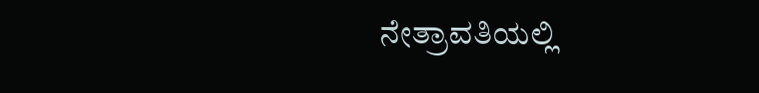ನೇತ್ರಾವತಿಯಲ್ಲಿ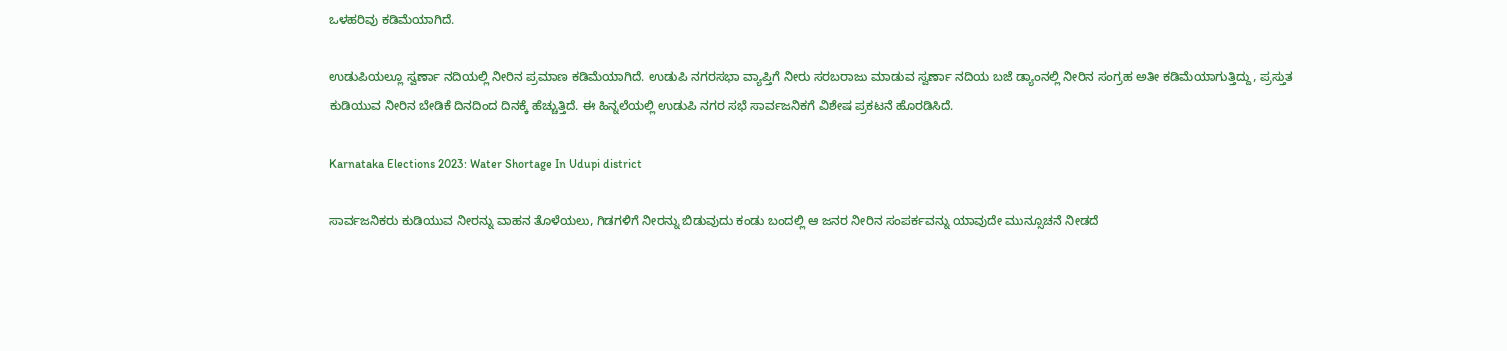ಒಳಹರಿವು ಕಡಿಮೆಯಾಗಿದೆ.

ಉಡುಪಿಯಲ್ಲೂ ಸ್ವರ್ಣಾ ನದಿಯಲ್ಲಿ ನೀರಿನ ಪ್ರಮಾಣ ಕಡಿಮೆಯಾಗಿದೆ. ಉಡುಪಿ ನಗರಸಭಾ ವ್ಯಾಪ್ತಿಗೆ ನೀರು ಸರಬರಾಜು ಮಾಡುವ ಸ್ವರ್ಣಾ ನದಿಯ ಬಜೆ ಡ್ಯಾಂನಲ್ಲಿ‌ ನೀರಿನ ಸಂಗ್ರಹ ಅತೀ ಕಡಿಮೆಯಾಗುತ್ತಿದ್ದು, ಪ್ರಸ್ತುತ ಕುಡಿಯುವ ನೀರಿನ ಬೇಡಿಕೆ ದಿನದಿಂದ ದಿನಕ್ಕೆ ಹೆಚ್ಚುತ್ತಿದೆ. ಈ ಹಿನ್ನಲೆಯಲ್ಲಿ ಉಡುಪಿ ನಗರ ಸಭೆ ಸಾರ್ವಜನಿಕಗೆ ವಿಶೇಷ ಪ್ರಕಟನೆ ಹೊರಡಿಸಿದೆ.

Karnataka Elections 2023: Water Shortage In Udupi district

ಸಾರ್ವಜನಿಕರು ಕುಡಿಯುವ ನೀರನ್ನು ವಾಹನ ತೊಳೆಯಲು, ಗಿಡಗಳಿಗೆ ನೀರನ್ನು ಬಿಡುವುದು ಕಂಡು ಬಂದಲ್ಲಿ ಆ ಜನರ ನೀರಿನ ಸಂಪರ್ಕವನ್ನು ಯಾವುದೇ ಮುನ್ಸೂಚನೆ ನೀಡದೆ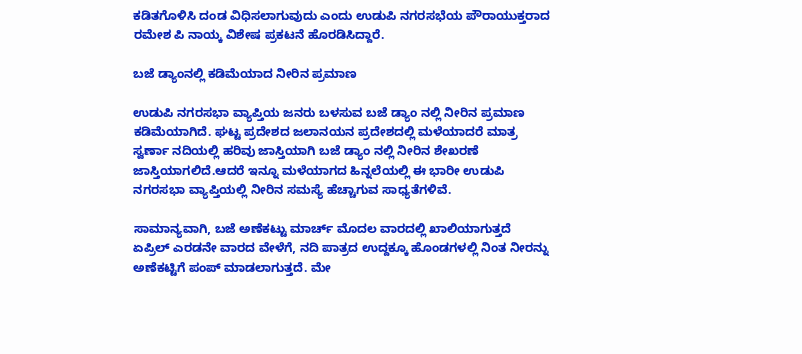ಕಡಿತಗೊಳಿಸಿ ದಂಡ ವಿಧಿಸಲಾಗುವುದು ಎಂದು ಉಡುಪಿ ನಗರಸಭೆಯ ಪೌರಾಯುಕ್ತರಾದ ರಮೇಶ ಪಿ ನಾಯ್ಕ ವಿಶೇಷ ಪ್ರಕಟನೆ ಹೊರಡಿಸಿದ್ದಾರೆ.

ಬಜೆ ಡ್ಯಾಂನಲ್ಲಿ ಕಡಿಮೆಯಾದ ನೀರಿನ ಪ್ರಮಾಣ

ಉಡುಪಿ ನಗರಸಭಾ ವ್ಯಾಪ್ತಿಯ ಜನರು‌‌ ಬಳಸುವ ಬಜೆ ಡ್ಯಾಂ ನಲ್ಲಿ ನೀರಿನ ಪ್ರಮಾಣ ಕಡಿಮೆಯಾಗಿದೆ. ಘಟ್ಟ ಪ್ರದೇಶದ ಜಲಾನಯನ ಪ್ರದೇಶದಲ್ಲಿ ಮಳೆಯಾದರೆ ಮಾತ್ರ ಸ್ವರ್ಣಾ ನದಿಯಲ್ಲಿ ಹರಿವು ಜಾಸ್ತಿಯಾಗಿ ಬಜೆ ಡ್ಯಾಂ ನಲ್ಲಿ ನೀರಿನ ಶೇಖರಣೆ ಜಾಸ್ತಿಯಾಗಲಿದೆ.ಆದರೆ ಇನ್ನೂ ಮಳೆಯಾಗದ ಹಿನ್ನಲೆಯಲ್ಲಿ ಈ ಭಾರೀ ಉಡುಪಿ ನಗರಸಭಾ ವ್ಯಾಪ್ತಿಯಲ್ಲಿ ನೀರಿನ ಸಮಸ್ಯೆ ಹೆಚ್ಚಾಗುವ ಸಾಧ್ಯತೆಗಳಿವೆ.

ಸಾಮಾನ್ಯವಾಗಿ, ಬಜೆ ಅಣೆಕಟ್ಟು ಮಾರ್ಚ್ ಮೊದಲ ವಾರದಲ್ಲಿ ಖಾಲಿಯಾಗುತ್ತದೆ ಏಪ್ರಿಲ್ ಎರಡನೇ ವಾರದ ವೇಳೆಗೆ, ನದಿ ಪಾತ್ರದ ಉದ್ದಕ್ಕೂ ಹೊಂಡಗಳಲ್ಲಿ ನಿಂತ ನೀರನ್ನು ಅಣೆಕಟ್ಟಿಗೆ ಪಂಪ್ ಮಾಡಲಾಗುತ್ತದೆ. ಮೇ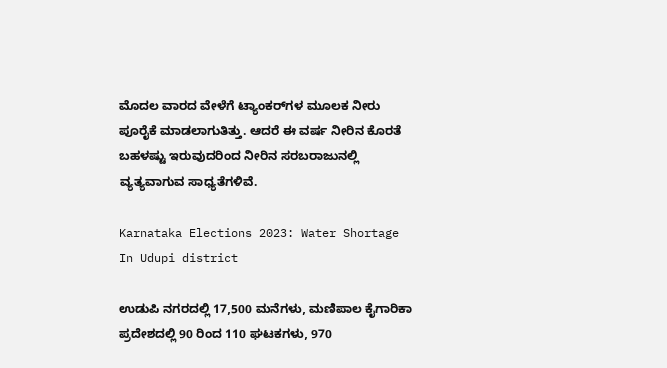ಮೊದಲ ವಾರದ ವೇಳೆಗೆ ಟ್ಯಾಂಕರ್‌ಗಳ ಮೂಲಕ ನೀರು ಪೂರೈಕೆ ಮಾಡಲಾಗುತಿತ್ತು. ಆದರೆ ಈ ವರ್ಷ ನೀರಿನ ಕೊರತೆ ಬಹಳಷ್ಟು ಇರುವುದರಿಂದ ನೀರಿನ ಸರಬರಾಜುನಲ್ಲಿ ವ್ಯತ್ಯವಾಗುವ ಸಾಧ್ಯತೆಗಳಿವೆ.

Karnataka Elections 2023: Water Shortage In Udupi district

ಉಡುಪಿ ನಗರದಲ್ಲಿ 17,500 ಮನೆಗಳು, ಮಣಿಪಾಲ ಕೈಗಾರಿಕಾ ಪ್ರದೇಶದಲ್ಲಿ 90 ರಿಂದ 110 ಘಟಕಗಳು, 970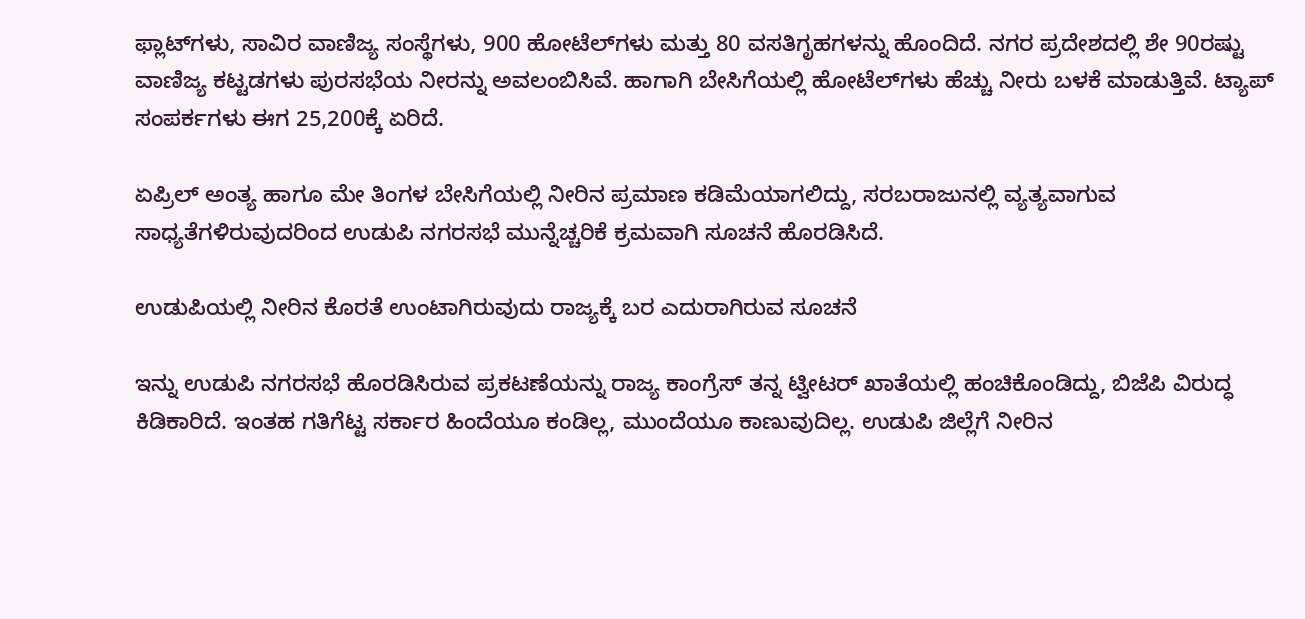ಫ್ಲಾಟ್‌ಗಳು, ಸಾವಿರ ವಾಣಿಜ್ಯ ಸಂಸ್ಥೆಗಳು, 900 ಹೋಟೆಲ್‌ಗಳು ಮತ್ತು 80 ವಸತಿಗೃಹಗಳನ್ನು ಹೊಂದಿದೆ. ನಗರ ಪ್ರದೇಶದಲ್ಲಿ ಶೇ 90ರಷ್ಟು ವಾಣಿಜ್ಯ ಕಟ್ಟಡಗಳು ಪುರಸಭೆಯ ನೀರನ್ನು ಅವಲಂಬಿಸಿವೆ. ಹಾಗಾಗಿ ಬೇಸಿಗೆಯಲ್ಲಿ ಹೋಟೆಲ್‌ಗಳು ಹೆಚ್ಚು ನೀರು ಬಳಕೆ ಮಾಡುತ್ತಿವೆ. ಟ್ಯಾಪ್ ಸಂಪರ್ಕಗಳು ಈಗ 25,200ಕ್ಕೆ ಏರಿದೆ.

ಏಪ್ರಿಲ್‌ ಅಂತ್ಯ ಹಾಗೂ ಮೇ ತಿಂಗಳ ಬೇಸಿಗೆಯಲ್ಲಿ ನೀರಿನ ಪ್ರಮಾಣ ಕಡಿಮೆಯಾಗಲಿದ್ದು, ಸರಬರಾಜುನಲ್ಲಿ ವ್ಯತ್ಯವಾಗುವ ಸಾಧ್ಯತೆಗಳಿರುವುದರಿಂದ ಉಡುಪಿ ನಗರಸಭೆ ಮುನ್ನೆಚ್ಚರಿಕೆ ಕ್ರಮವಾಗಿ ಸೂಚನೆ ಹೊರಡಿಸಿದೆ.

ಉಡುಪಿಯಲ್ಲಿ ನೀರಿನ ಕೊರತೆ ಉಂಟಾಗಿರುವುದು ರಾಜ್ಯಕ್ಕೆ ಬರ ಎದುರಾಗಿರುವ ಸೂಚನೆ

ಇನ್ನು ಉಡುಪಿ ನಗರಸಭೆ ಹೊರಡಿಸಿರುವ ಪ್ರಕಟಣೆಯನ್ನು ರಾಜ್ಯ ಕಾಂಗ್ರೆಸ್‌ ತನ್ನ ಟ್ವೀಟರ್‌ ಖಾತೆಯಲ್ಲಿ ಹಂಚಿಕೊಂಡಿದ್ದು, ಬಿಜೆಪಿ ವಿರುದ್ಧ ಕಿಡಿಕಾರಿದೆ. ಇಂತಹ ಗತಿಗೆಟ್ಟ ಸರ್ಕಾರ ಹಿಂದೆಯೂ ಕಂಡಿಲ್ಲ, ಮುಂದೆಯೂ ಕಾಣುವುದಿಲ್ಲ. ಉಡುಪಿ ಜಿಲ್ಲೆಗೆ ನೀರಿನ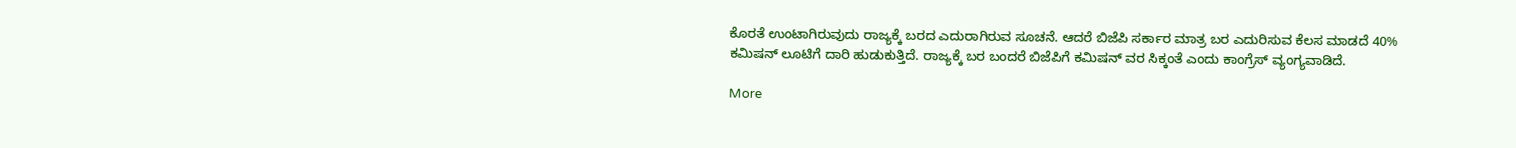ಕೊರತೆ ಉಂಟಾಗಿರುವುದು ರಾಜ್ಯಕ್ಕೆ ಬರದ ಎದುರಾಗಿರುವ ಸೂಚನೆ. ಆದರೆ ಬಿಜೆಪಿ ಸರ್ಕಾರ ಮಾತ್ರ ಬರ ಎದುರಿಸುವ ಕೆಲಸ ಮಾಡದೆ 40% ಕಮಿಷನ್ ಲೂಟಿಗೆ ದಾರಿ ಹುಡುಕುತ್ತಿದೆ. ರಾಜ್ಯಕ್ಕೆ ಬರ ಬಂದರೆ ಬಿಜೆಪಿಗೆ ಕಮಿಷನ್ ವರ ಸಿಕ್ಕಂತೆ ಎಂದು ಕಾಂಗ್ರೆಸ್‌ ವ್ಯಂಗ್ಯವಾಡಿದೆ.

More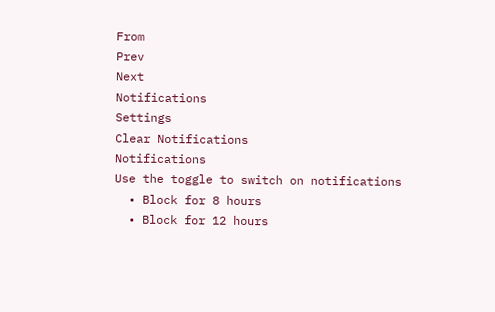From
Prev
Next
Notifications
Settings
Clear Notifications
Notifications
Use the toggle to switch on notifications
  • Block for 8 hours
  • Block for 12 hours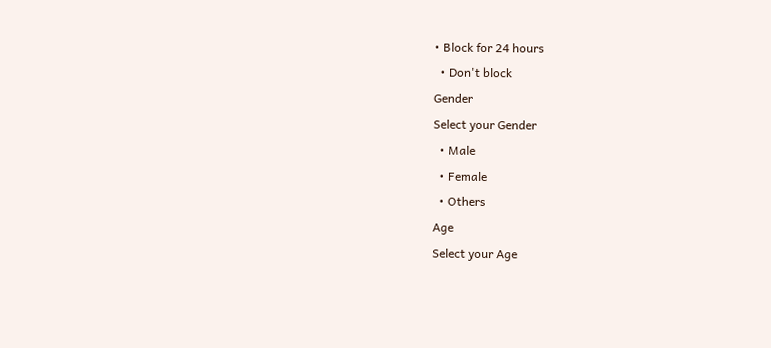• Block for 24 hours
  • Don't block
Gender
Select your Gender
  • Male
  • Female
  • Others
Age
Select your Age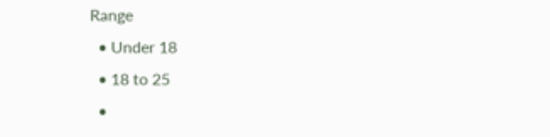Range
  • Under 18
  • 18 to 25
  •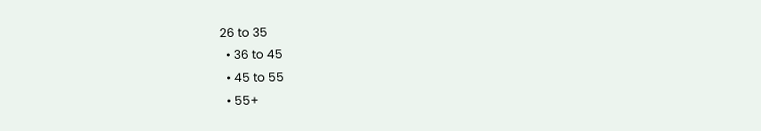26 to 35
  • 36 to 45
  • 45 to 55
  • 55+